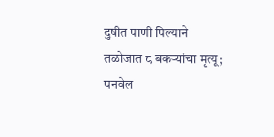दुषीत पाणी पिल्याने तळोजात ८ बकऱ्यांचा मृत्यू; पनवेल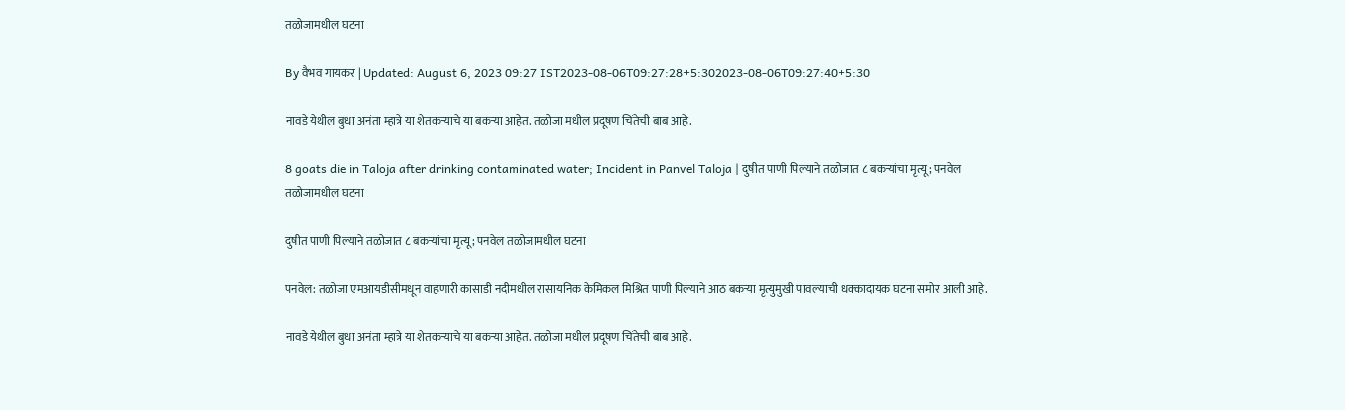तळोजामधील घटना

By वैभव गायकर | Updated: August 6, 2023 09:27 IST2023-08-06T09:27:28+5:302023-08-06T09:27:40+5:30

नावडे येथील बुधा अनंता म्हात्रे या शेतकऱ्याचे या बकऱ्या आहेत. तळोजा मधील प्रदूषण चिंतेची बाब आहे.

8 goats die in Taloja after drinking contaminated water; Incident in Panvel Taloja | दुषीत पाणी पिल्याने तळोजात ८ बकऱ्यांचा मृत्यू; पनवेल तळोजामधील घटना

दुषीत पाणी पिल्याने तळोजात ८ बकऱ्यांचा मृत्यू; पनवेल तळोजामधील घटना

पनवेल: तळोजा एमआयडीसीमधून वाहणारी कासाडी नदीमधील रासायनिक केमिकल मिश्रित पाणी पिल्याने आठ बकऱ्या मृत्युमुखी पावल्याची धक्कादायक घटना समोर आली आहे.

नावडे येथील बुधा अनंता म्हात्रे या शेतकऱ्याचे या बकऱ्या आहेत. तळोजा मधील प्रदूषण चिंतेची बाब आहे.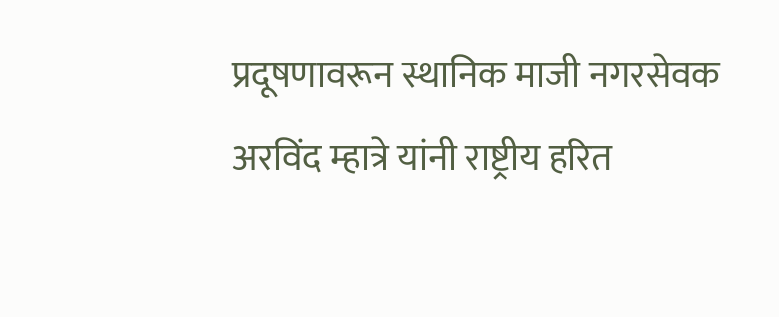प्रदूषणावरून स्थानिक माजी नगरसेवक अरविंद म्हात्रे यांनी राष्ट्रीय हरित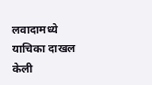लवादामध्ये याचिका दाखल केली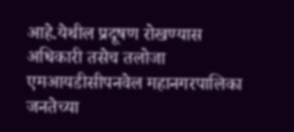आहे.येथील प्रदूषण रोखण्यास अधिकारी तसेच तलोजा एमआयडीसीपनवेल महानगरपालिका जनतेच्या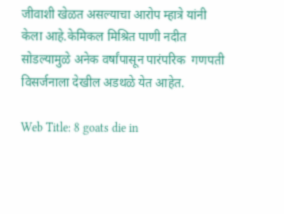जीवाशी खेळत असल्याचा आरोप म्हात्रे यांनी केला आहे.केमिकल मिश्रित पाणी नदीत  सोडल्यामुळे अनेक वर्षांपासून पारंपरिक  गणपती विसर्जनाला देखील अडथळे येत आहेत.

Web Title: 8 goats die in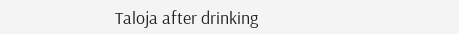Taloja after drinking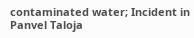contaminated water; Incident in Panvel Taloja